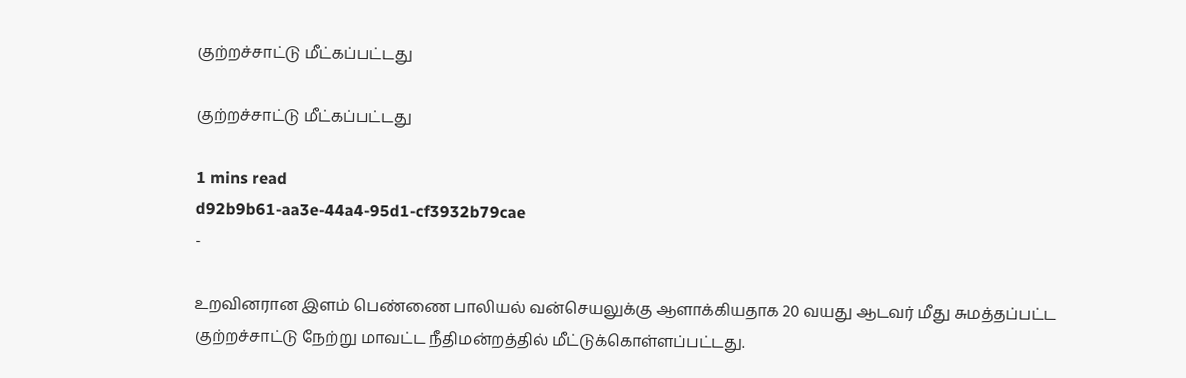குற்றச்சாட்டு மீட்கப்பட்டது

குற்றச்சாட்டு மீட்கப்பட்டது

1 mins read
d92b9b61-aa3e-44a4-95d1-cf3932b79cae
-

உறவினரான இளம் பெண்ணை பாலியல் வன்செயலுக்கு ஆளாக்கியதாக 20 வயது ஆடவர் மீது சுமத்தப்பட்ட குற்றச்சாட்டு நேற்று மாவட்ட நீதிமன்றத்தில் மீட்டுக்கொள்ளப்பட்டது.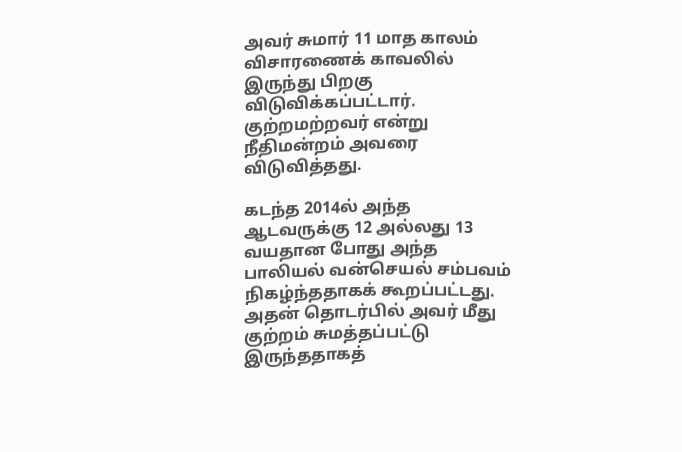அவர் சுமார் 11 மாத காலம் விசாரணைக் காவலில் இருந்து பிறகு விடுவிக்கப்பட்டார். குற்றமற்றவர் என்று நீதிமன்றம் அவரை விடுவித்தது.

கடந்த 2014ல் அந்த ஆடவருக்கு 12 அல்லது 13 வயதான போது அந்த பாலியல் வன்செயல் சம்பவம் நிகழ்ந்ததாகக் கூறப்பட்டது. அதன் தொடர்பில் அவர் மீது குற்றம் சுமத்தப்பட்டு இருந்ததாகத்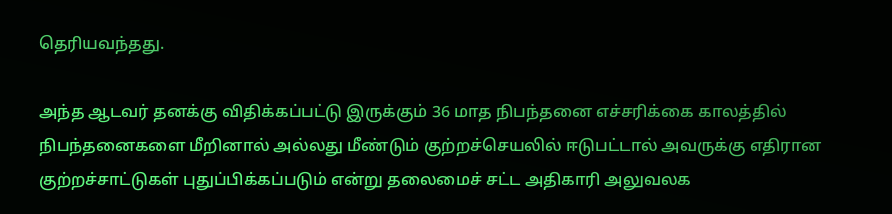தெரியவந்தது.

அந்த ஆடவர் தனக்கு விதிக்கப்பட்டு இருக்கும் 36 மாத நிபந்தனை எச்சரிக்கை காலத்தில் நிபந்தனைகளை மீறினால் அல்லது மீண்டும் குற்றச்செயலில் ஈடுபட்டால் அவருக்கு எதிரான குற்றச்சாட்டுகள் புதுப்பிக்கப்படும் என்று தலைமைச் சட்ட அதிகாரி அலுவலக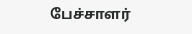பேச்சாளர்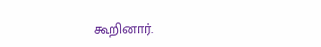கூறினார்.